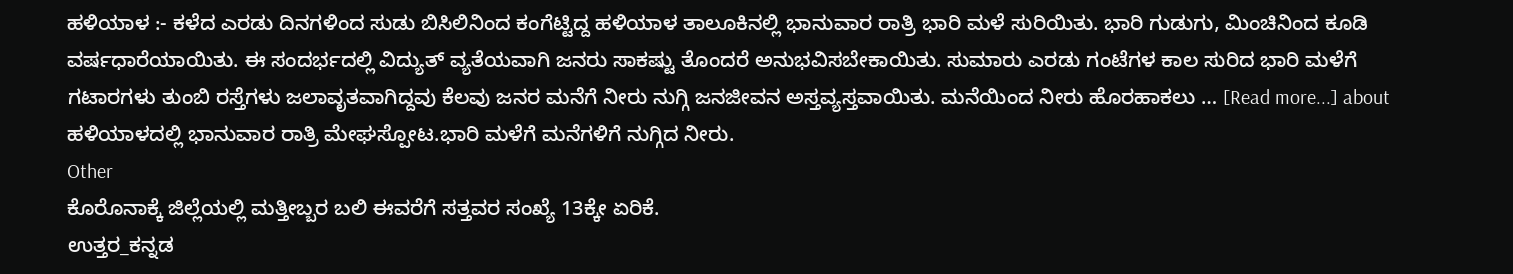ಹಳಿಯಾಳ :- ಕಳೆದ ಎರಡು ದಿನಗಳಿಂದ ಸುಡು ಬಿಸಿಲಿನಿಂದ ಕಂಗೆಟ್ಟಿದ್ದ ಹಳಿಯಾಳ ತಾಲೂಕಿನಲ್ಲಿ ಭಾನುವಾರ ರಾತ್ರಿ ಭಾರಿ ಮಳೆ ಸುರಿಯಿತು. ಭಾರಿ ಗುಡುಗು, ಮಿಂಚಿನಿಂದ ಕೂಡಿ ವರ್ಷಧಾರೆಯಾಯಿತು. ಈ ಸಂದರ್ಭದಲ್ಲಿ ವಿದ್ಯುತ್ ವ್ಯತೆಯವಾಗಿ ಜನರು ಸಾಕಷ್ಟು ತೊಂದರೆ ಅನುಭವಿಸಬೇಕಾಯಿತು. ಸುಮಾರು ಎರಡು ಗಂಟೆಗಳ ಕಾಲ ಸುರಿದ ಭಾರಿ ಮಳೆಗೆ ಗಟಾರಗಳು ತುಂಬಿ ರಸ್ತೆಗಳು ಜಲಾವೃತವಾಗಿದ್ದವು ಕೆಲವು ಜನರ ಮನೆಗೆ ನೀರು ನುಗ್ಗಿ ಜನಜೀವನ ಅಸ್ತವ್ಯಸ್ತವಾಯಿತು. ಮನೆಯಿಂದ ನೀರು ಹೊರಹಾಕಲು … [Read more...] about ಹಳಿಯಾಳದಲ್ಲಿ ಭಾನುವಾರ ರಾತ್ರಿ ಮೇಘಸ್ಪೋಟ.ಭಾರಿ ಮಳೆಗೆ ಮನೆಗಳಿಗೆ ನುಗ್ಗಿದ ನೀರು.
Other
ಕೊರೊನಾಕ್ಕೆ ಜಿಲ್ಲೆಯಲ್ಲಿ ಮತ್ತೀಬ್ಬರ ಬಲಿ ಈವರೆಗೆ ಸತ್ತವರ ಸಂಖ್ಯೆ 13ಕ್ಕೇ ಏರಿಕೆ.
ಉತ್ತರ_ಕನ್ನಡ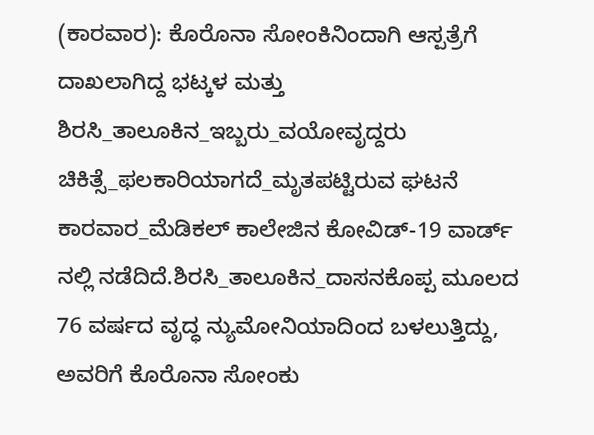(ಕಾರವಾರ): ಕೊರೊನಾ ಸೋಂಕಿನಿಂದಾಗಿ ಆಸ್ಪತ್ರೆಗೆ ದಾಖಲಾಗಿದ್ದ ಭಟ್ಕಳ ಮತ್ತು ಶಿರಸಿ_ತಾಲೂಕಿನ_ಇಬ್ಬರು_ವಯೋವೃದ್ದರು ಚಿಕಿತ್ಸೆ_ಫಲಕಾರಿಯಾಗದೆ_ಮೃತಪಟ್ಟಿರುವ ಘಟನೆ ಕಾರವಾರ_ಮೆಡಿಕಲ್ ಕಾಲೇಜಿನ ಕೋವಿಡ್-19 ವಾರ್ಡ್ ನಲ್ಲಿ ನಡೆದಿದೆ.ಶಿರಸಿ_ತಾಲೂಕಿನ_ದಾಸನಕೊಪ್ಪ ಮೂಲದ 76 ವರ್ಷದ ವೃದ್ಧ ನ್ಯುಮೋನಿಯಾದಿಂದ ಬಳಲುತ್ತಿದ್ದು, ಅವರಿಗೆ ಕೊರೊನಾ ಸೋಂಕು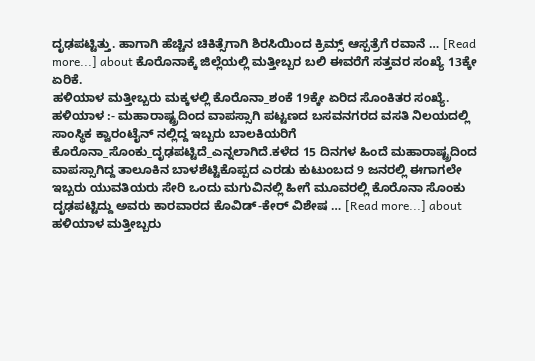ದೃಢಪಟ್ಟಿತ್ತು. ಹಾಗಾಗಿ ಹೆಚ್ಚಿನ ಚಿಕಿತ್ಸೆಗಾಗಿ ಶಿರಸಿಯಿಂದ ಕ್ರಿಮ್ಸ್ ಆಸ್ಪತ್ರೆಗೆ ರವಾನೆ … [Read more...] about ಕೊರೊನಾಕ್ಕೆ ಜಿಲ್ಲೆಯಲ್ಲಿ ಮತ್ತೀಬ್ಬರ ಬಲಿ ಈವರೆಗೆ ಸತ್ತವರ ಸಂಖ್ಯೆ 13ಕ್ಕೇ ಏರಿಕೆ.
ಹಳಿಯಾಳ ಮತ್ತೀಬ್ಬರು ಮಕ್ಕಳಲ್ಲಿ ಕೊರೊನಾ_ಶಂಕೆ 19ಕ್ಕೇ ಏರಿದ ಸೊಂಕಿತರ ಸಂಖ್ಯೆ.
ಹಳಿಯಾಳ :- ಮಹಾರಾಷ್ಟ್ರದಿಂದ ವಾಪಸ್ಸಾಗಿ ಪಟ್ಟಣದ ಬಸವನಗರದ ವಸತಿ ನಿಲಯದಲ್ಲಿ ಸಾಂಸ್ಥಿಕ ಕ್ವಾರಂಟೈನ್ ನಲ್ಲಿದ್ದ ಇಬ್ಬರು ಬಾಲಕಿಯರಿಗೆ ಕೊರೊನಾ_ಸೊಂಕು_ದೃಢಪಟ್ಟಿದೆ_ಎನ್ನಲಾಗಿದೆ.ಕಳೆದ 15 ದಿನಗಳ ಹಿಂದೆ ಮಹಾರಾಷ್ಟ್ರದಿಂದ ವಾಪಸ್ಸಾಗಿದ್ದ ತಾಲೂಕಿನ ಬಾಳಶೆಟ್ಟಿಕೊಪ್ಪದ ಎರಡು ಕುಟುಂಬದ 9 ಜನರಲ್ಲಿ ಈಗಾಗಲೇ ಇಬ್ಬರು ಯುವತಿಯರು ಸೇರಿ ಒಂದು ಮಗುವಿನಲ್ಲಿ ಹೀಗೆ ಮೂವರಲ್ಲಿ ಕೊರೊನಾ ಸೊಂಕು ದೃಢಪಟ್ಟಿದ್ದು ಅವರು ಕಾರವಾರದ ಕೊವಿಡ್-ಕೇರ್ ವಿಶೇಷ … [Read more...] about ಹಳಿಯಾಳ ಮತ್ತೀಬ್ಬರು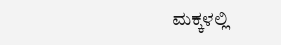ಮಕ್ಕಳಲ್ಲಿ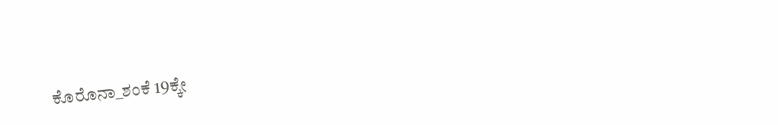ಕೊರೊನಾ_ಶಂಕೆ 19ಕ್ಕೇ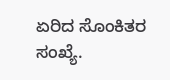ಏರಿದ ಸೊಂಕಿತರ ಸಂಖ್ಯೆ.